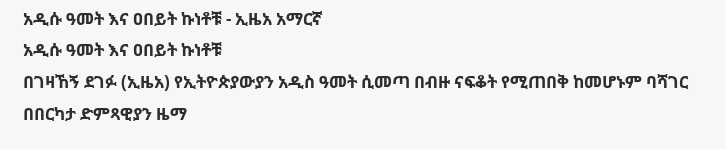አዲሱ ዓመት እና ዐበይት ኩነቶቹ - ኢዜአ አማርኛ
አዲሱ ዓመት እና ዐበይት ኩነቶቹ
በገዛኸኝ ደገፉ (ኢዜአ) የኢትዮጵያውያን አዲስ ዓመት ሲመጣ በብዙ ናፍቆት የሚጠበቅ ከመሆኑም ባሻገር በበርካታ ድምጻዊያን ዜማ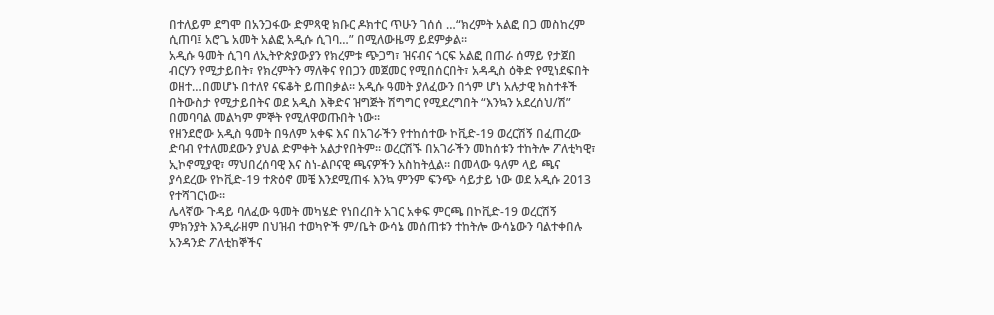በተለይም ደግሞ በአንጋፋው ድምጻዊ ክቡር ዶክተር ጥሁን ገሰሰ …“ክረምት አልፎ በጋ መስከረም ሲጠባ፤ አሮጌ አመት አልፎ አዲሱ ሲገባ…” በሚለውዜማ ይደምቃል።
አዲሱ ዓመት ሲገባ ለኢትዮጵያውያን የክረምቱ ጭጋግ፣ ዝናብና ጎርፍ አልፎ በጠራ ሰማይ የታጀበ ብርሃን የሚታይበት፣ የክረምትን ማለቅና የበጋን መጀመር የሚበሰርበት፣ አዳዲስ ዕቅድ የሚነደፍበት ወዘተ…በመሆኑ በተለየ ናፍቆት ይጠበቃል። አዲሱ ዓመት ያለፈውን በጎም ሆነ አሉታዊ ክስተቶች በትውስታ የሚታይበትና ወደ አዲስ እቅድና ዝግጅት ሽግግር የሚደረግበት “እንኳን አደረሰህ/ሽ” በመባባል መልካም ምኞት የሚለዋወጡበት ነው።
የዘንደሮው አዲስ ዓመት በዓለም አቀፍ እና በአገራችን የተከሰተው ኮቪድ-19 ወረርሽኝ በፈጠረው ድባብ የተለመደውን ያህል ድምቀት አልታየበትም። ወረርሽኙ በአገራችን መከሰቱን ተከትሎ ፖለቲካዊ፣ ኢኮኖሚያዊ፣ ማህበረሰባዊ እና ስነ-ልቦናዊ ጫናዎችን አስከትሏል። በመላው ዓለም ላይ ጫና ያሳደረው የኮቪድ-19 ተጽዕኖ መቼ እንደሚጠፋ እንኳ ምንም ፍንጭ ሳይታይ ነው ወደ አዲሱ 2013 የተሻገርነው።
ሌላኛው ጉዳይ ባለፈው ዓመት መካሄድ የነበረበት አገር አቀፍ ምርጫ በኮቪድ-19 ወረርሽኝ ምክንያት እንዲራዘም በህዝብ ተወካዮች ም/ቤት ውሳኔ መሰጠቱን ተከትሎ ውሳኔውን ባልተቀበሉ አንዳንድ ፖለቲከኞችና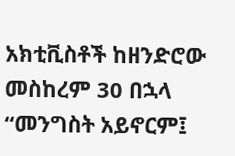አክቲቪስቶች ከዘንድሮው መስከረም 30 በኋላ “መንግስት አይኖርም፤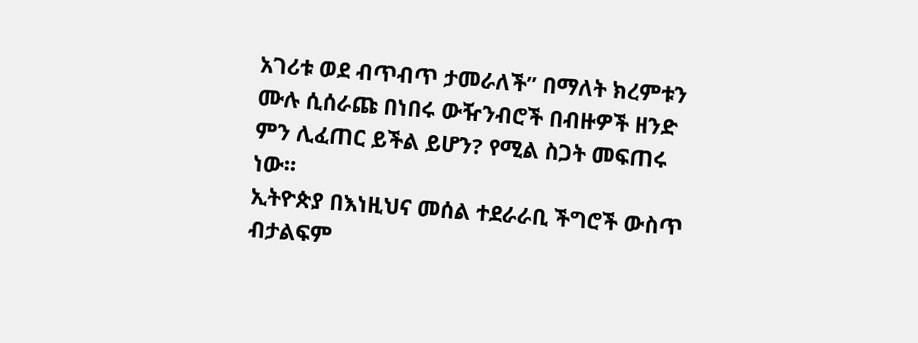አገሪቱ ወደ ብጥብጥ ታመራለች” በማለት ክረምቱን ሙሉ ሲሰራጩ በነበሩ ውዥንብሮች በብዙዎች ዘንድ ምን ሊፈጠር ይችል ይሆን? የሚል ስጋት መፍጠሩ ነው።
ኢትዮጵያ በእነዚህና መሰል ተደራራቢ ችግሮች ውስጥ ብታልፍም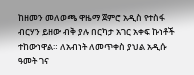ከዘመን መለወጫ ዋዜማ ጀምሮ አዲስ የተስፋ ብርሃን ይዘው ብቅ ያሉ በርካታ አገር አቀፍ ኩነቶች ተከውነዋል። ለአብነት ለመጥቀስ ያህል አዲሱ ዓመት ገና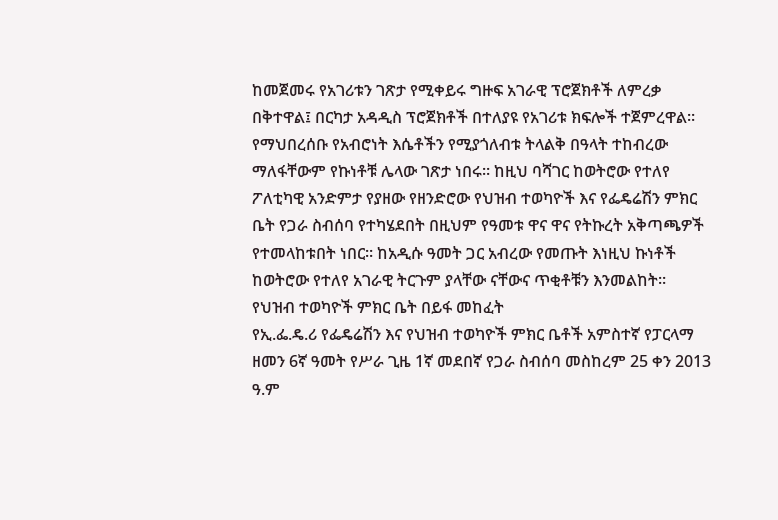ከመጀመሩ የአገሪቱን ገጽታ የሚቀይሩ ግዙፍ አገራዊ ፕሮጀክቶች ለምረቃ በቅተዋል፤ በርካታ አዳዲስ ፕሮጀክቶች በተለያዩ የአገሪቱ ክፍሎች ተጀምረዋል። የማህበረሰቡ የአብሮነት እሴቶችን የሚያጎለብቱ ትላልቅ በዓላት ተከብረው ማለፋቸውም የኩነቶቹ ሌላው ገጽታ ነበሩ። ከዚህ ባሻገር ከወትሮው የተለየ ፖለቲካዊ አንድምታ የያዘው የዘንድሮው የህዝብ ተወካዮች እና የፌዴሬሽን ምክር ቤት የጋራ ስብሰባ የተካሄደበት በዚህም የዓመቱ ዋና ዋና የትኩረት አቅጣጫዎች የተመላከቱበት ነበር። ከአዲሱ ዓመት ጋር አብረው የመጡት እነዚህ ኩነቶች ከወትሮው የተለየ አገራዊ ትርጉም ያላቸው ናቸውና ጥቂቶቹን እንመልከት።
የህዝብ ተወካዮች ምክር ቤት በይፋ መከፈት
የኢ.ፌ.ዴ.ሪ የፌዴሬሽን እና የህዝብ ተወካዮች ምክር ቤቶች አምስተኛ የፓርላማ ዘመን 6ኛ ዓመት የሥራ ጊዜ 1ኛ መደበኛ የጋራ ስብሰባ መስከረም 25 ቀን 2013 ዓ.ም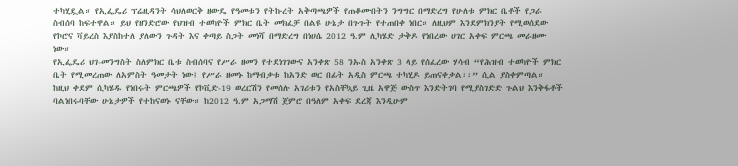ተካሂዷል። የኢፌዴሪ ፕሬዚዳንት ሳህለወርቅ ዘውዴ የዓመቱን የትኩረት አቅጣጫዎች የጠቆሙበትን ንግግር በማድረግ የሁለቱ ምክር ቤቶች የጋራ ስብሰባ ከፍተዋል። ይህ የዘንድሮው የህዝብ ተወካዮች ምክር ቤት መክፈቻ በልዩ ሁኔታ በጉጉት የተጠበቀ ነበር። ለዚህም እንደምክንያት የሚወሰደው የኮሮና ቫይረስ እያስከተለ ያለውን ጉዳት እና ቀጣይ ስጋት መነሻ በማድረግ በነሀሴ 2012 ዓ.ም ሊካሄድ ታቅዶ የነበረው ሀገር አቀፍ ምርጫ መራዘሙ ነው።
የኢፌዴሪ ህገ-መንግስት ስለምክር ቤቱ ስብሰባና የሥራ ዘመን የተደነገገውና አንቀጽ 58 ንኡስ አንቀጽ 3 ላይ የሰፈረው ሃሳብ “የሕዝብ ተወካዮች ምክር ቤት የሚመረጠው ለአምስት ዓመታት ነው፤ የሥራ ዘመኑ ከማብቃቱ ከአንድ ወር በፊት አዲስ ምርጫ ተካሂዶ ይጠናቀቃል፡፡” ሲል ያስቀምጣል።
ከዚህ ቀደም ሲካሄዱ የነበሩት ምርጫዎች የኮቪድ-19 ወረርሽን የመሰሉ አገሪቱን የአስቸኳይ ጊዜ አዋጅ ውስጥ እንድትገባ የሚያስገድድ ጉልህ እንቅፋቶች ባልነበሩባቸው ሁኔታዎች የተከናወኑ ናቸው። ከ2012 ዓ.ም አጋማሽ ጀምሮ በዓለም አቀፍ ደረጃ እንዲሁም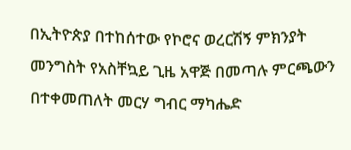በኢትዮጵያ በተከሰተው የኮሮና ወረርሽኝ ምክንያት መንግስት የአስቸኳይ ጊዜ አዋጅ በመጣሉ ምርጫውን በተቀመጠለት መርሃ ግብር ማካሔድ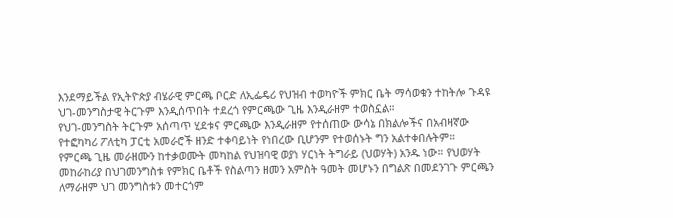እንደማይችል የኢትዮጵያ ብሄራዊ ምርጫ ቦርድ ለኢፌዴሪ የህዝብ ተወካዮች ምክር ቤት ማሳወቁን ተከትሎ ጉዳዩ ህገ-መንግስታዊ ትርጉም እንዲሰጥበት ተደረጎ የምርጫው ጊዜ እንዲራዘም ተወስኗል።
የህገ-መንግስት ትርጉም አሰጣጥ ሂደቱና ምርጫው እንዲራዘም የተሰጠው ውሳኔ በክልሎችና በአብዛኛው የተፎካካሪ ፖለቲካ ፓርቲ አመራሮች ዘንድ ተቀባይነት የነበረው ቢሆንም የተወሰኑት ግን አልተቀበሉትም።
የምርጫ ጊዜ መራዘሙን ከተቃወሙት መካከል የህዝባዊ ወያነ ሃርነት ትግራይ (ህወሃት) አንዱ ነው። የህወሃት መከራከሪያ በህገመንግስቱ የምክር ቤቶች የስልጣን ዘመን አምስት ዓመት መሆኑን በግልጽ በመደንገጉ ምርጫን ለማራዘም ህገ መንግስቱን መተርጎም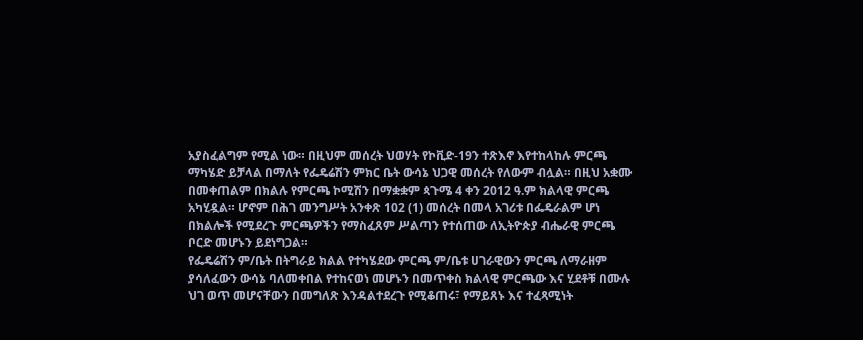አያስፈልግም የሚል ነው። በዚህም መሰረት ህወሃት የኮቪድ-19ን ተጽእኖ እየተከላከሉ ምርጫ ማካሄድ ይቻላል በማለት የፌዴሬሽን ምክር ቤት ውሳኔ ህጋዊ መሰረት የለውም ብሏል። በዚህ አቋሙ በመቀጠልም በክልሉ የምርጫ ኮሚሽን በማቋቋም ጳጉሜ 4 ቀን 2012 ዓ.ም ክልላዊ ምርጫ አካሂዷል። ሆኖም በሕገ መንግሥት አንቀጽ 102 (1) መሰረት በመላ አገሪቱ በፌዴራልም ሆነ በክልሎች የሚደረጉ ምርጫዎችን የማስፈጸም ሥልጣን የተሰጠው ለኢትዮጵያ ብሔራዊ ምርጫ ቦርድ መሆኑን ይደነግጋል።
የፌዴሬሽን ም/ቤት በትግራይ ክልል የተካሄደው ምርጫ ም/ቤቱ ሀገራዊውን ምርጫ ለማራዘም ያሳለፈውን ውሳኔ ባለመቀበል የተከናወነ መሆኑን በመጥቀስ ክልላዊ ምርጫው እና ሂደቶቹ በሙሉ ህገ ወጥ መሆናቸውን በመግለጽ እንዳልተደረጉ የሚቆጠሩ፣ የማይጸኑ እና ተፈጻሚነት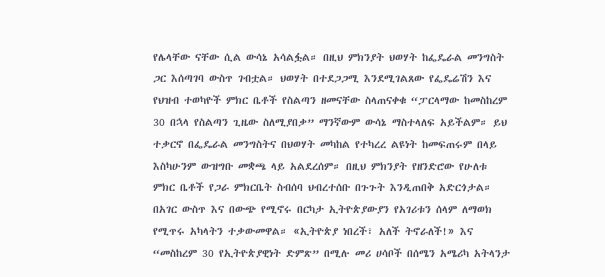የሌላቸው ናቸው ሲል ውሳኔ አሳልፏል። በዚህ ምክንያት ህወሃት ከፌዴራል መንግስት ጋር እሰጣገባ ውስጥ ገብቷል። ህወሃት በተደጋጋሚ እንደሚገልጸው የፌዴሬሽን እና የህዝብ ተወካዮች ምክር ቤቶች የስልጣን ዘመናቸው ስላጠናቀቁ “ፓርላማው ከመስከረም 30 በኋላ የስልጣን ጊዜው ስለሚያበቃ” ማንኛውም ውሳኔ ማስተላለፍ አይችልም። ይህ ተቃርኖ በፌዴራል መንግስትና በህወሃት መካከል የተካረረ ልዩነት ከመፍጠሩም በላይ እስካሁንም ውዝግቡ መቋጫ ላይ አልደረሰም። በዚህ ምክንያት የዘንድሮው የሁለቱ ምክር ቤቶች የጋራ ምክርቤት ስብሰባ ህብረተሰቡ በጉጉት እንዲጠበቅ አድርጎታል።
በአገር ውስጥ እና በውጭ የሚኖሩ በርካታ ኢትዮጵያውያን የአገሪቱን ሰላም ለማወክ የሚጥሩ አካላትን ተቃውመዋል። «ኢትዮጵያ ነበረች፣ አለች ትኖራለች!» እና “መስከረም 30 የኢትዮጵያዊነት ድምጽ” በሚሉ መሪ ሀሳቦች በሰሜን አሜሪካ አትላንታ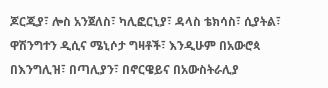ጆርጂያ፣ ሎስ አንጀለስ፣ ካሊፎርኒያ፣ ዳላስ ቴክሳስ፣ ሲያትል፣ ዋሽንግተን ዲሲና ሜኒሶታ ግዛቶች፣ እንዲሁም በአውሮጳ በእንግሊዝ፣ በጣሊያን፣ በኖርዌይና በአውስትራሊያ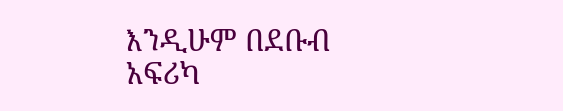እንዲሁም በደቡብ አፍሪካ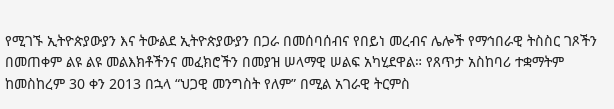የሚገኙ ኢትዮጵያውያን እና ትውልደ ኢትዮጵያውያን በጋራ በመሰባሰብና የበይነ መረብና ሌሎች የማኅበራዊ ትስስር ገጾችን በመጠቀም ልዩ ልዩ መልእክቶችንና መፈክሮችን በመያዝ ሠላማዊ ሠልፍ አካሂደዋል። የጸጥታ አስከባሪ ተቋማትም ከመስከረም 30 ቀን 2013 በኋላ “ህጋዊ መንግስት የለም” በሚል አገራዊ ትርምስ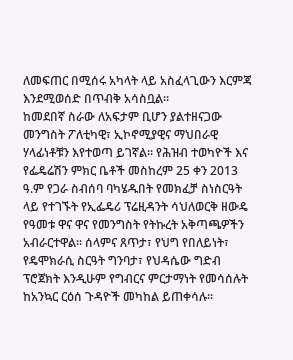ለመፍጠር በሚሰሩ አካላት ላይ አስፈላጊውን እርምጃ እንደሚወሰድ በጥብቅ አሳስቧል።
ከመደበኛ ስራው ለአፍታም ቢሆን ያልተዘናጋው መንግስት ፖለቲካዊ፣ ኢኮኖሚያዊና ማህበራዊ ሃላፊነቶቹን እየተወጣ ይገኛል። የሕዝብ ተወካዮች እና የፌዴሬሽን ምክር ቤቶች መስከረም 25 ቀን 2013 ዓ.ም የጋራ ስብሰባ ባካሄዱበት የመክፈቻ ስነስርዓት ላይ የተገኙት የኢፌዴሪ ፕሬዚዳንት ሳህለወርቅ ዘውዴ የዓመቱ ዋና ዋና የመንግስት የትኩረት አቅጣጫዎችን አብራርተዋል። ሰላምና ጸጥታ፣ የህግ የበለይነት፣ የዴሞክራሲ ስርዓት ግንባታ፣ የህዳሴው ግድብ ፕሮጀክት እንዲሁም የግብርና ምርታማነት የመሳሰሉት ከአንኳር ርዕሰ ጉዳዮች መካከል ይጠቀሳሉ።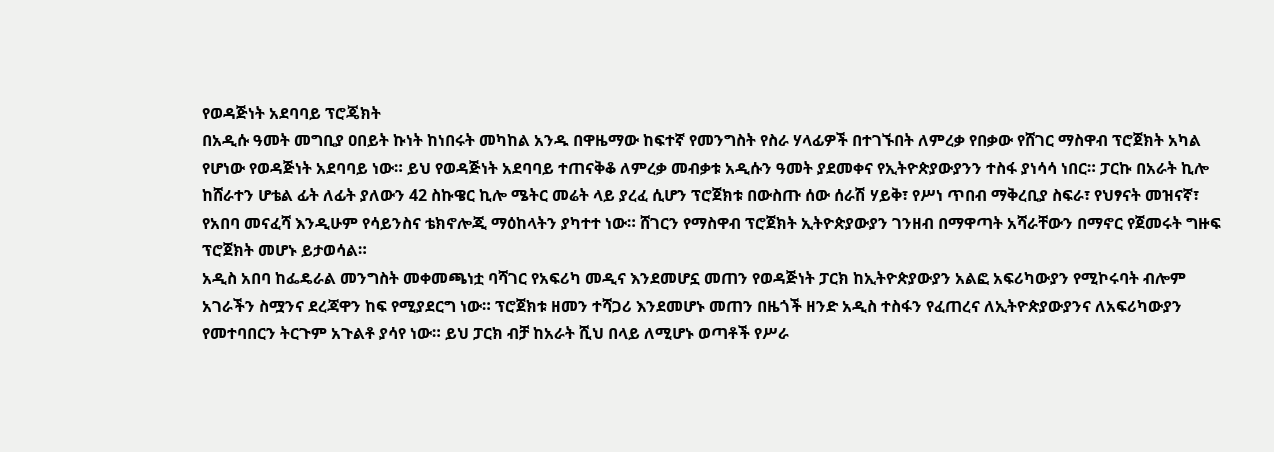የወዳጅነት አደባባይ ፕሮጄክት
በአዲሱ ዓመት መግቢያ ዐበይት ኩነት ከነበሩት መካከል አንዱ በዋዜማው ከፍተኛ የመንግስት የስራ ሃላፊዎች በተገኙበት ለምረቃ የበቃው የሸገር ማስዋብ ፕሮጀክት አካል የሆነው የወዳጅነት አደባባይ ነው። ይህ የወዳጅነት አደባባይ ተጠናቅቆ ለምረቃ መብቃቱ አዲሱን ዓመት ያደመቀና የኢትዮጵያውያንን ተስፋ ያነሳሳ ነበር። ፓርኩ በአራት ኪሎ ከሸራተን ሆቴል ፊት ለፊት ያለውን 42 ስኩዌር ኪሎ ሜትር መሬት ላይ ያረፈ ሲሆን ፕሮጀክቱ በውስጡ ሰው ሰራሽ ሃይቅ፣ የሥነ ጥበብ ማቅረቢያ ስፍራ፣ የህፃናት መዝናኛ፣ የአበባ መናፈሻ እንዲሁም የሳይንስና ቴክኖሎጂ ማዕከላትን ያካተተ ነው። ሸገርን የማስዋብ ፕሮጀክት ኢትዮጵያውያን ገንዘብ በማዋጣት አሻራቸውን በማኖር የጀመሩት ግዙፍ ፕሮጀክት መሆኑ ይታወሳል።
አዲስ አበባ ከፌዴራል መንግስት መቀመጫነቷ ባሻገር የአፍሪካ መዲና እንደመሆኗ መጠን የወዳጅነት ፓርክ ከኢትዮጵያውያን አልፎ አፍሪካውያን የሚኮሩባት ብሎም አገራችን ስሟንና ደረጃዋን ከፍ የሚያደርግ ነው። ፕሮጀክቱ ዘመን ተሻጋሪ እንደመሆኑ መጠን በዜጎች ዘንድ አዲስ ተስፋን የፈጠረና ለኢትዮጵያውያንና ለአፍሪካውያን የመተባበርን ትርጉም አጉልቶ ያሳየ ነው። ይህ ፓርክ ብቻ ከአራት ሺህ በላይ ለሚሆኑ ወጣቶች የሥራ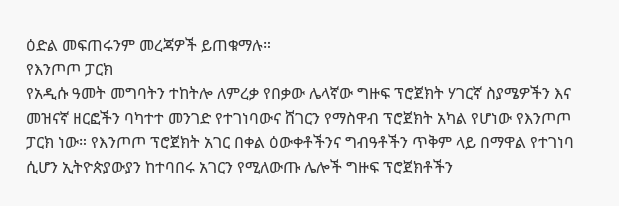ዕድል መፍጠሩንም መረጃዎች ይጠቁማሉ።
የእንጦጦ ፓርክ
የአዲሱ ዓመት መግባትን ተከትሎ ለምረቃ የበቃው ሌላኛው ግዙፍ ፕሮጀክት ሃገርኛ ስያሜዎችን እና መዝናኛ ዘርፎችን ባካተተ መንገድ የተገነባውና ሸገርን የማስዋብ ፕሮጀክት አካል የሆነው የእንጦጦ ፓርክ ነው። የእንጦጦ ፕሮጀክት አገር በቀል ዕውቀቶችንና ግብዓቶችን ጥቅም ላይ በማዋል የተገነባ ሲሆን ኢትዮጵያውያን ከተባበሩ አገርን የሚለውጡ ሌሎች ግዙፍ ፕሮጀክቶችን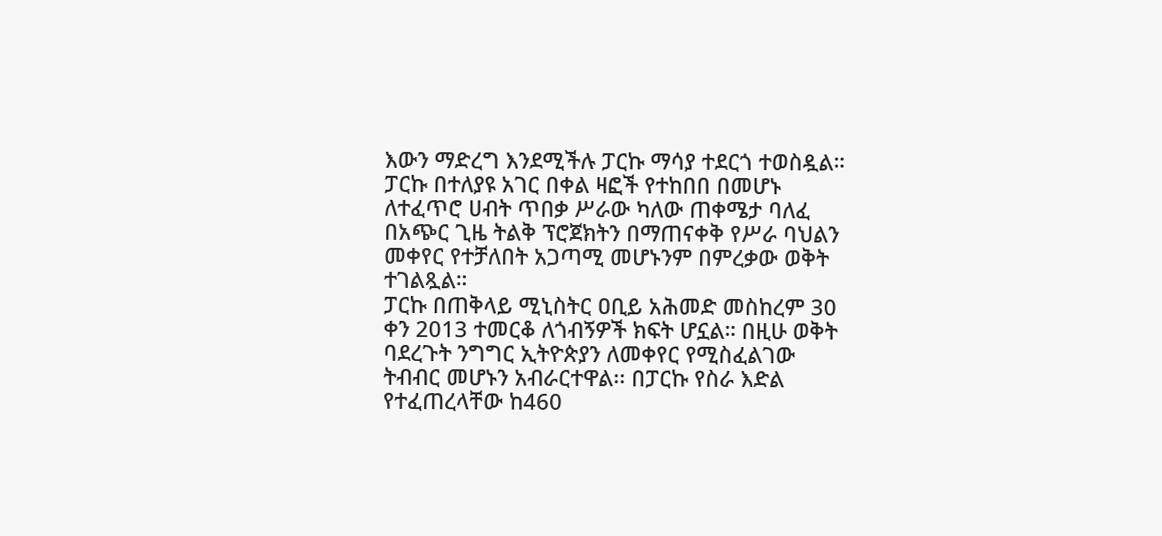እውን ማድረግ እንደሚችሉ ፓርኩ ማሳያ ተደርጎ ተወስዷል። ፓርኩ በተለያዩ አገር በቀል ዛፎች የተከበበ በመሆኑ ለተፈጥሮ ሀብት ጥበቃ ሥራው ካለው ጠቀሜታ ባለፈ በአጭር ጊዜ ትልቅ ፕሮጀክትን በማጠናቀቅ የሥራ ባህልን መቀየር የተቻለበት አጋጣሚ መሆኑንም በምረቃው ወቅት ተገልጿል።
ፓርኩ በጠቅላይ ሚኒስትር ዐቢይ አሕመድ መስከረም 30 ቀን 2013 ተመርቆ ለጎብኝዎች ክፍት ሆኗል። በዚሁ ወቅት ባደረጉት ንግግር ኢትዮጵያን ለመቀየር የሚስፈልገው ትብብር መሆኑን አብራርተዋል፡፡ በፓርኩ የስራ እድል የተፈጠረላቸው ከ460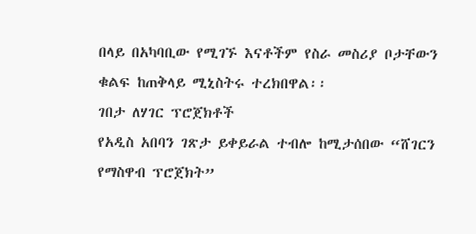በላይ በአካባቢው የሚገኙ እናቶችም የስራ መስሪያ ቦታቸውን ቁልፍ ከጠቅላይ ሚኒስትሩ ተረክበዋል፡፡
ገበታ ለሃገር ፕሮጀክቶች
የአዲስ አበባን ገጽታ ይቀይራል ተብሎ ከሚታሰበው “ሸገርን የማስዋብ ፕሮጀክት”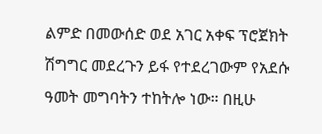ልምድ በመውሰድ ወደ አገር አቀፍ ፕሮጀክት ሽግግር መደረጉን ይፋ የተደረገውም የአደሱ ዓመት መግባትን ተከትሎ ነው። በዚሁ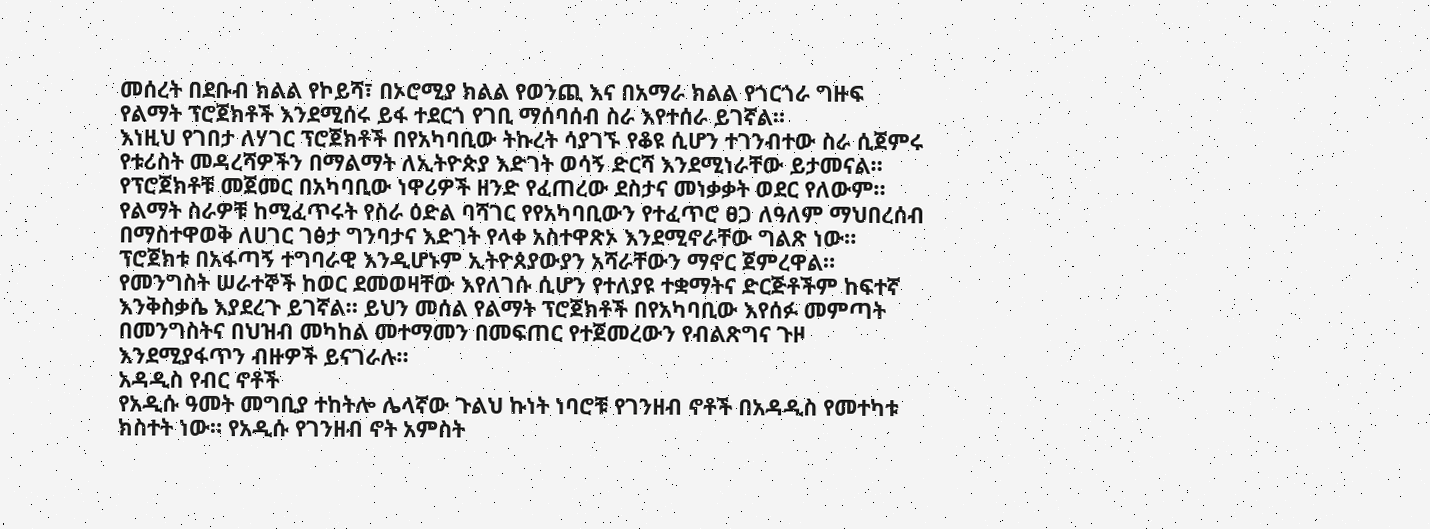መሰረት በደቡብ ክልል የኮይሻ፣ በኦሮሚያ ክልል የወንጪ እና በአማራ ክልል የጎርጎራ ግዙፍ የልማት ፕሮጀክቶች እንደሚሰሩ ይፋ ተደርጎ የገቢ ማሰባሰብ ስራ እየተሰራ ይገኛል።
እነዚህ የገበታ ለሃገር ፕሮጀክቶች በየአካባቢው ትኩረት ሳያገኙ የቆዩ ሲሆን ተገንብተው ስራ ሲጀምሩ የቱሪስት መዳረሻዎችን በማልማት ለኢትዮጵያ እድገት ወሳኝ ድርሻ እንደሚነራቸው ይታመናል። የፕሮጀክቶቹ መጀመር በአካባቢው ነዋሪዎች ዘንድ የፈጠረው ደስታና መነቃቃት ወደር የለውም። የልማት ስራዎቹ ከሚፈጥሩት የስራ ዕድል ባሻገር የየአካባቢውን የተፈጥሮ ፀጋ ለዓለም ማህበረሰብ በማስተዋወቅ ለሀገር ገፅታ ግንባታና እድገት የላቀ አስተዋጽኦ እንደሚኖራቸው ግልጽ ነው።
ፕሮጀክቱ በአፋጣኝ ተግባራዊ እንዲሆኑም ኢትዮጰያውያን አሻራቸውን ማኖር ጀምረዋል። የመንግስት ሠራተኞች ከወር ደመወዛቸው እየለገሱ ሲሆን የተለያዩ ተቋማትና ድርጅቶችም ከፍተኛ እንቅስቃሴ እያደረጉ ይገኛል። ይህን መሰል የልማት ፕሮጀክቶች በየአካባቢው እየሰፉ መምጣት በመንግስትና በህዝብ መካከል መተማመን በመፍጠር የተጀመረውን የብልጽግና ጉዞ እንደሚያፋጥን ብዙዎች ይናገራሉ።
አዳዲስ የብር ኖቶች
የአዲሱ ዓመት መግቢያ ተከትሎ ሌላኛው ጉልህ ኩነት ነባሮቹ የገንዘብ ኖቶች በአዳዲስ የመተካቱ ክስተት ነው። የአዲሱ የገንዘብ ኖት አምስት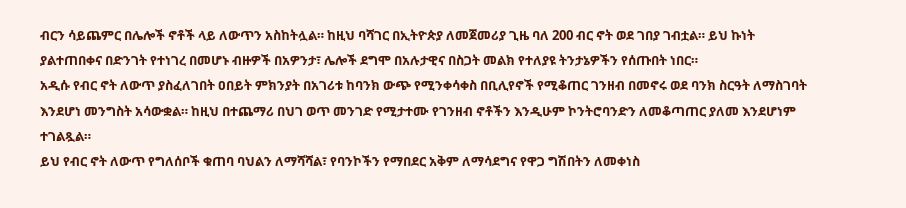ብርን ሳይጨምር በሌሎች ኖቶች ላይ ለውጥን አስከትሏል። ከዚህ ባሻገር በኢትዮጵያ ለመጀመሪያ ጊዜ ባለ 200 ብር ኖት ወደ ገበያ ገብቷል። ይህ ኩነት ያልተጠበቀና በድንገት የተነገረ በመሆኑ ብዙዎች በአዎንታ፣ ሌሎች ደግሞ በአሉታዊና በስጋት መልክ የተለያዩ ትንታኔዎችን የሰጡበት ነበር።
አዲሱ የብር ኖት ለውጥ ያስፈለገበት ዐበይት ምክንያት በአገሪቱ ከባንክ ውጭ የሚንቀሳቀስ በቢሊየኖች የሚቆጠር ገንዘብ በመኖሩ ወደ ባንክ ስርዓት ለማስገባት እንደሆነ መንግስት አሳውቋል። ከዚህ በተጨማሪ በህገ ወጥ መንገድ የሚታተሙ የገንዘብ ኖቶችን እንዲሁም ኮንትሮባንድን ለመቆጣጠር ያለመ እንደሆነም ተገልጿል።
ይህ የብር ኖት ለውጥ የግለሰቦች ቁጠባ ባህልን ለማሻሻል፣ የባንኮችን የማበደር አቅም ለማሳደግና የዋጋ ግሽበትን ለመቀነስ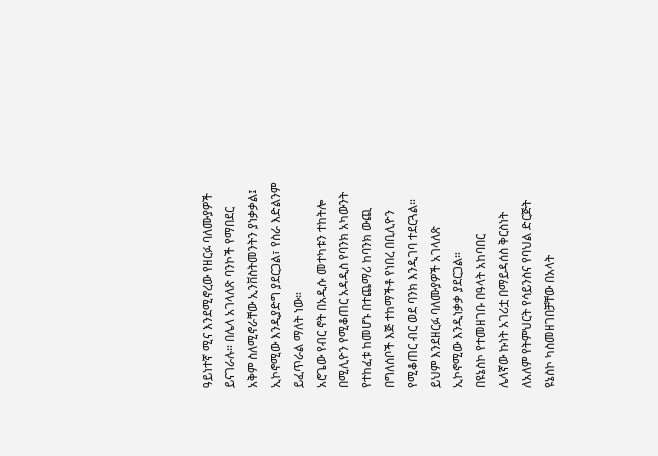ዓይነተኛ ሚና እንደሚኖረው የዘርፉ ባለሙያዎች ይናገራሉ። በሌላ አገላለጽ ባንኮች የማበደር አቅም ስለሚኖራቸው ኢንቨስትመንትን ያነቃቃል፤ ኢኮኖሚው እንዲያድግ ያደርጋል፣ የስራ እድልንም ይፈጥራል ማለት ነው።
አሮጌው የብር ኖት በአዲሱ መተካቱን ተከትሎ በሚሊዮን የሚቆጠር አዳዲስ የባንክ አካውንት የተከፈቱ ከመሆኑ በተጨማሪ ከባንክ ውጪ በግለሰቦች እጅ ተከማችቶ የነበረ በቢሊዮን የሚቆጠር ብር ወደ ባንክ እንዲገባ ተደርጓል። ይህም እንደዘርፉ ባለሙያዎች አገላለጽ ኢኮኖሚው እንዲነቃቃ ያደርጋል።
በዩኔስኮ የተመዘገቡ በዓላት አከባበር
ሌላኛው ኩነት አገሪቷ በማይዳሰስ ቅርስነት ለአለም የትምህርት የሳይንስና የባህል ድርጅት ዩኔስኮ ካስመዘገበቻቸው በአላት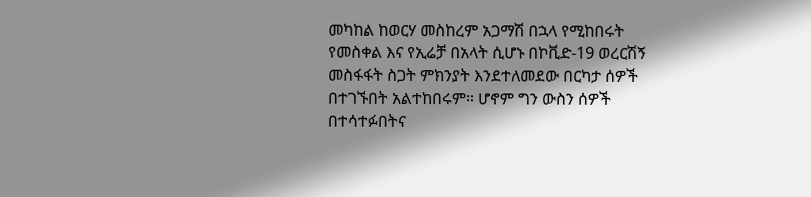መካከል ከወርሃ መስከረም አጋማሽ በኋላ የሚከበሩት የመስቀል እና የኢሬቻ በአላት ሲሆኑ በኮቪድ-19 ወረርሽኝ መስፋፋት ስጋት ምክንያት እንደተለመደው በርካታ ሰዎች በተገኙበት አልተከበሩም። ሆኖም ግን ውስን ሰዎች በተሳተፉበትና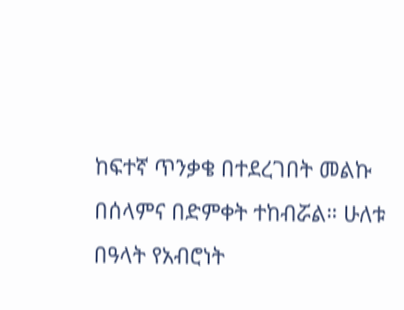ከፍተኛ ጥንቃቄ በተደረገበት መልኩ በሰላምና በድምቀት ተከብሯል። ሁለቱ በዓላት የአብሮነት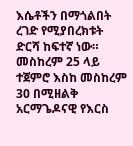እሴቶችን በማጎልበት ረገድ የሚያበረክቱት ድርሻ ከፍተኛ ነው።
መስከረም 25 ላይ ተጀምሮ እስከ መስከረም 30 በሚዘልቅ አርማጌዶናዊ የእርስ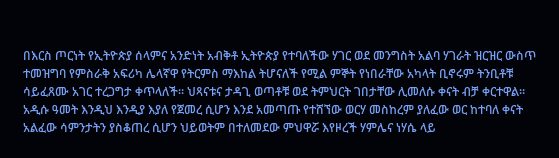በእርስ ጦርነት የኢትዮጵያ ሰላምና አንድነት አብቅቶ ኢትዮጵያ የተባለችው ሃገር ወደ መንግስት አልባ ሃገራት ዝርዝር ውስጥ ተመዝግባ የምስራቅ አፍሪካ ሌላኛዋ የትርምስ ማእከል ትሆናለች የሚል ምኞት የነበራቸው አካላት ቢኖሩም ትንቢቶቹ ሳይፈጸሙ አገር ተረጋግታ ቀጥላለች። ህጻናቱና ታዳጊ ወጣቶቹ ወደ ትምህርት ገበታቸው ሊመለሱ ቀናት ብቻ ቀርተዋል።
አዲሱ ዓመት እንዲህ እንዲያ እያለ የጀመረ ሲሆን እንደ አመጣጡ የተሸኘው ወርሃ መስከረም ያለፈው ወር ከተባለ ቀናት አልፈው ሳምንታትን ያስቆጠረ ሲሆን ህይወትም በተለመደው ምህዋሯ እየዞረች ሃምሌና ነሃሴ ላይ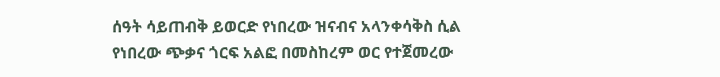ሰዓት ሳይጠብቅ ይወርድ የነበረው ዝናብና አላንቀሳቅስ ሲል የነበረው ጭቃና ጎርፍ አልፎ በመስከረም ወር የተጀመረው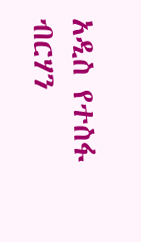አዲስ የተስፋ ብርሃን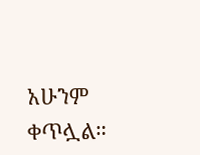አሁንም ቀጥሏል።